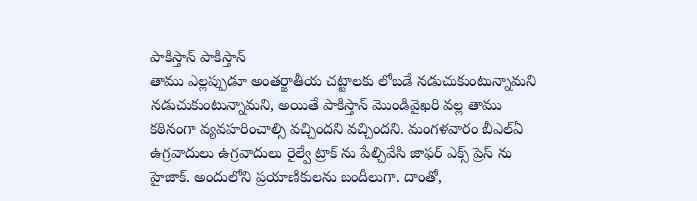పాకిస్తాన్ పాకిస్తాన్
తాము ఎల్లప్పుడూ అంతర్జాతీయ చట్టాలకు లోబడే నడుచుకుంటున్నామని నడుచుకుంటున్నామని, అయితే పాకిస్తాన్ మొండివైఖరి వల్ల తాము కఠినంగా వ్యవహరించాల్సి వచ్చిందని వచ్చిందని. మంగళవారం బీఎల్ఏ ఉగ్రవాదులు ఉగ్రవాదులు రైల్వే ట్రాక్ ను పేల్చివేసి జాఫర్ ఎక్స్ ప్రెస్ ను హైజాక్. అందులోని ప్రయాణికులను బందీలుగా. దాంతో,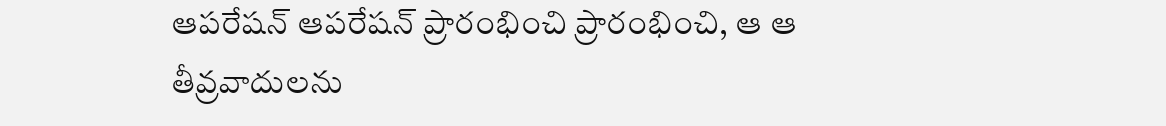ఆపరేషన్ ఆపరేషన్ ప్రారంభించి ప్రారంభించి, ఆ ఆ తీవ్రవాదులను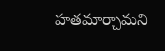హతమార్చామని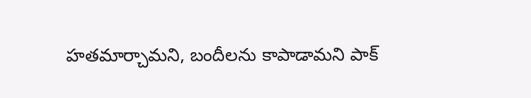హతమార్చామని, బందీలను కాపాడామని పాక్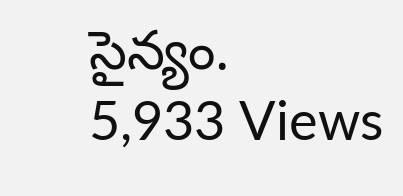సైన్యం.
5,933 Views